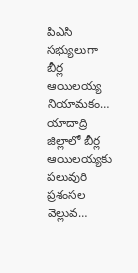పిఎసి సభ్యులుగా బీర్ల ఆయిలయ్య నియామకం…
యాదాద్రి జిల్లాలో బీర్ల ఆయిలయ్యకు పలువురి ప్రశంసల వెల్లువ…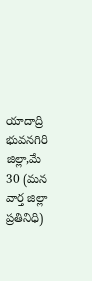యాదాద్రి భువనగిరి జిల్లా,మే 30 (మన వార్త జిల్లా ప్రతినిధి)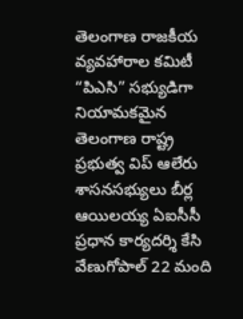తెలంగాణ రాజకీయ వ్యవహారాల కమిటీ “పిఎసి” సభ్యుడిగా నియామకమైన తెలంగాణ రాష్ట్ర ప్రభుత్వ విప్ ఆలేరు శాసనసభ్యులు బీర్ల ఆయిలయ్య ఏఐసీసీ ప్రధాన కార్యదర్శి కేసి వేణుగోపాల్ 22 మంది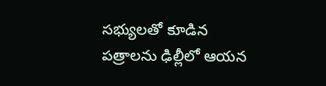సభ్యులతో కూడిన పత్రాలను ఢిల్లీలో ఆయన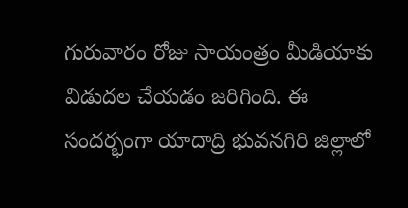గురువారం రోజు సాయంత్రం మీడియాకు విడుదల చేయడం జరిగింది. ఈ సందర్భంగా యాదాద్రి భువనగిరి జిల్లాలో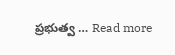ప్రభుత్వ … Read more